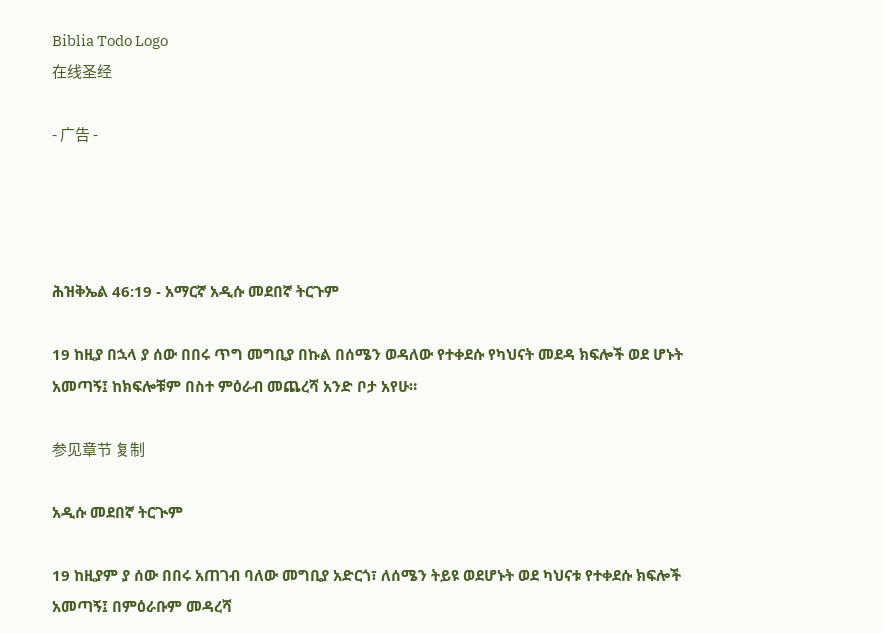Biblia Todo Logo
在线圣经

- 广告 -




ሕዝቅኤል 46:19 - አማርኛ አዲሱ መደበኛ ትርጉም

19 ከዚያ በኋላ ያ ሰው በበሩ ጥግ መግቢያ በኩል በሰሜን ወዳለው የተቀደሱ የካህናት መደዳ ክፍሎች ወደ ሆኑት አመጣኝ፤ ከክፍሎቹም በስተ ምዕራብ መጨረሻ አንድ ቦታ አየሁ።

参见章节 复制

አዲሱ መደበኛ ትርጒም

19 ከዚያም ያ ሰው በበሩ አጠገብ ባለው መግቢያ አድርጎ፣ ለሰሜን ትይዩ ወደሆኑት ወደ ካህናቱ የተቀደሱ ክፍሎች አመጣኝ፤ በምዕራቡም መዳረሻ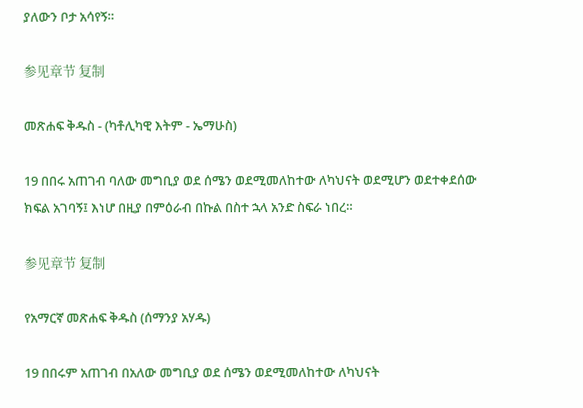ያለውን ቦታ አሳየኝ።

参见章节 复制

መጽሐፍ ቅዱስ - (ካቶሊካዊ እትም - ኤማሁስ)

19 በበሩ አጠገብ ባለው መግቢያ ወደ ሰሜን ወደሚመለከተው ለካህናት ወደሚሆን ወደተቀደሰው ክፍል አገባኝ፤ እነሆ በዚያ በምዕራብ በኩል በስተ ኋላ አንድ ስፍራ ነበረ።

参见章节 复制

የአማርኛ መጽሐፍ ቅዱስ (ሰማንያ አሃዱ)

19 በበሩም አጠገብ በአለው መግቢያ ወደ ሰሜን ወደሚመለከተው ለካህናት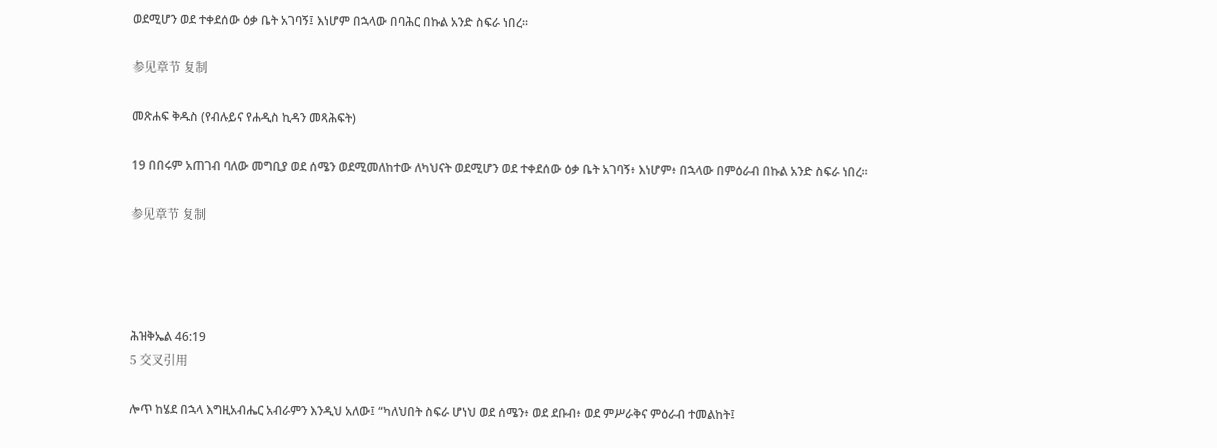ወደሚሆን ወደ ተቀደሰው ዕቃ ቤት አገባኝ፤ እነሆም በኋላው በባሕር በኩል አንድ ስፍራ ነበረ።

参见章节 复制

መጽሐፍ ቅዱስ (የብሉይና የሐዲስ ኪዳን መጻሕፍት)

19 በበሩም አጠገብ ባለው መግቢያ ወደ ሰሜን ወደሚመለከተው ለካህናት ወደሚሆን ወደ ተቀደሰው ዕቃ ቤት አገባኝ፥ እነሆም፥ በኋላው በምዕራብ በኩል አንድ ስፍራ ነበረ።

参见章节 复制




ሕዝቅኤል 46:19
5 交叉引用

ሎጥ ከሄደ በኋላ እግዚአብሔር አብራምን እንዲህ አለው፤ “ካለህበት ስፍራ ሆነህ ወደ ሰሜን፥ ወደ ደቡብ፥ ወደ ምሥራቅና ምዕራብ ተመልከት፤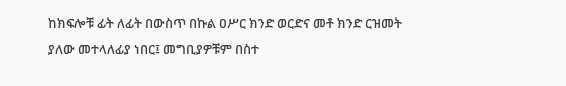ከክፍሎቹ ፊት ለፊት በውስጥ በኩል ዐሥር ክንድ ወርድና መቶ ክንድ ርዝመት ያለው መተላለፊያ ነበር፤ መግቢያዎቹም በስተ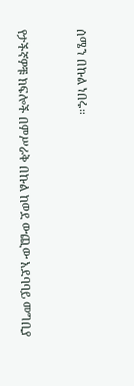ሰሜን በኩል ነበሩ።


የታችኛዎቹ ክፍሎች በምሥራቅ በኩል ከወደ ውጪው አደባባይ መግቢያ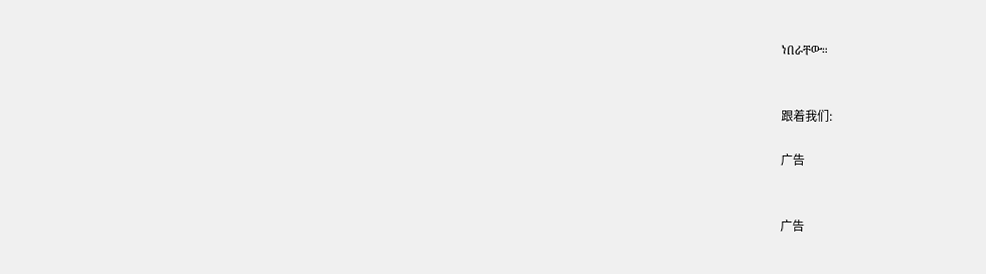ነበራቸው።


跟着我们:

广告


广告